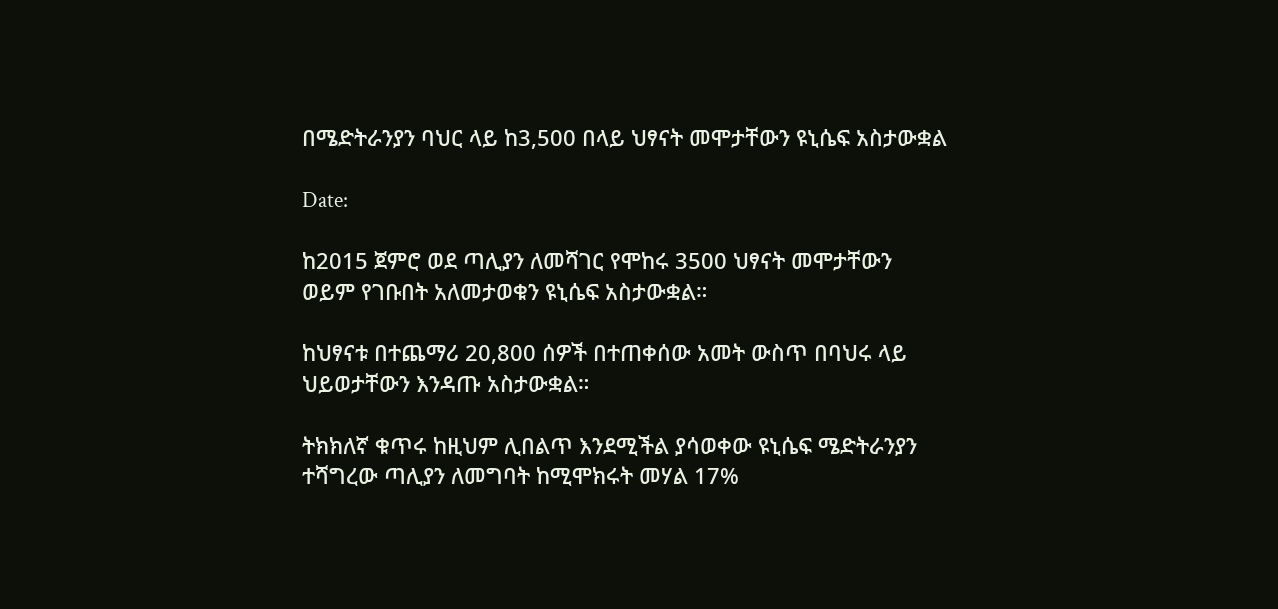በሜድትራንያን ባህር ላይ ከ3,500 በላይ ህፃናት መሞታቸውን ዩኒሴፍ አስታውቋል

Date:

ከ2015 ጀምሮ ወደ ጣሊያን ለመሻገር የሞከሩ 3500 ህፃናት መሞታቸውን ወይም የገቡበት አለመታወቁን ዩኒሴፍ አስታውቋል።

ከህፃናቱ በተጨማሪ 20,800 ሰዎች በተጠቀሰው አመት ውስጥ በባህሩ ላይ ህይወታቸውን እንዳጡ አስታውቋል።

ትክክለኛ ቁጥሩ ከዚህም ሊበልጥ እንደሚችል ያሳወቀው ዩኒሴፍ ሜድትራንያን ተሻግረው ጣሊያን ለመግባት ከሚሞክሩት መሃል 17%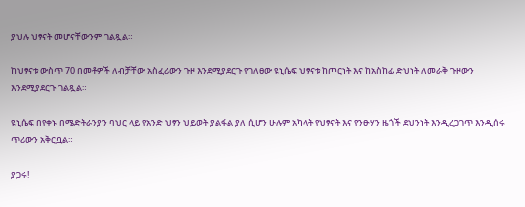ያህሉ ህፃናት መሆናቸውንም ገልጿል።

ከህፃናቱ ውስጥ 70 በመቶዎች ለብቻቸው አስፈሪውን ጉዞ እንደሚያደርጉ የገለፀው ዩኒሴፍ ህፃናቱ ከጦርነት እና ከአስከፊ ድህነት ለመራቅ ጉዞውን እንደሚያደርጉ ገልጿል።

ዩኒሴፍ በየቀኑ በሜድትራንያን ባህር ላይ የአንድ ህፃን ህይወት ያልፋል ያለ ሲሆን ሁሉም አካላት የህፃናት እና የንፁሃን ዜጎች ደህንነት እንዲረጋገጥ እንዲሰሩ ጥሪውን አቅርቧል።

ያጋሩ!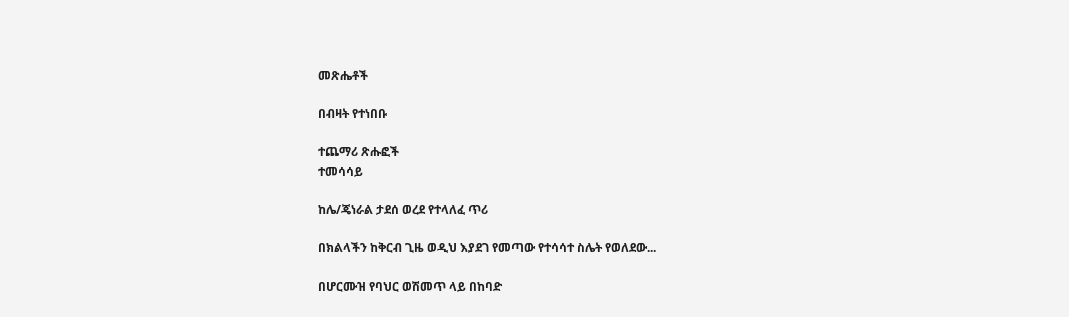መጽሔቶች

በብዛት የተነበቡ

ተጨማሪ ጽሑፎች
ተመሳሳይ

ከሌ/ጄነራል ታደሰ ወረደ የተላለፈ ጥሪ

በክልላችን ከቅርብ ጊዜ ወዲህ እያደገ የመጣው የተሳሳተ ስሌት የወለደው...

በሆርሙዝ የባህር ወሽመጥ ላይ በከባድ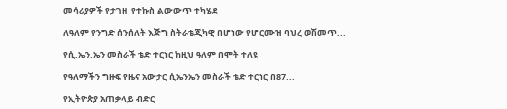መሳሪያዎች የታገዘ  የተኩስ ልውውጥ ተካሄደ

ለዓለም የንግድ ሰንሰለት እጅግ ስትራቴጂካዊ በሆነው የሆርሙዝ ባህረ ወሽመጥ...

የሲ.ኤን.ኤን መስራች ቴድ ተርነር ከዚህ ዓለም በሞት ተለዩ

የዓለማችን ግዙፍ የዜና አውታር ሲኤንኤን መስራች ቴድ ተርነር በ87...

የኢትዮጵያ አጠቃላይ ብድር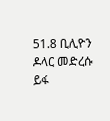51.8 ቢሊዮን ዶላር መድረሱ ይፋ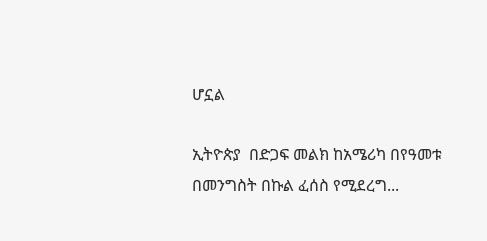ሆኗል

ኢትዮጵያ  በድጋፍ መልክ ከአሜሪካ በየዓመቱ  በመንግስት በኩል ፈሰስ የሚደረግ...